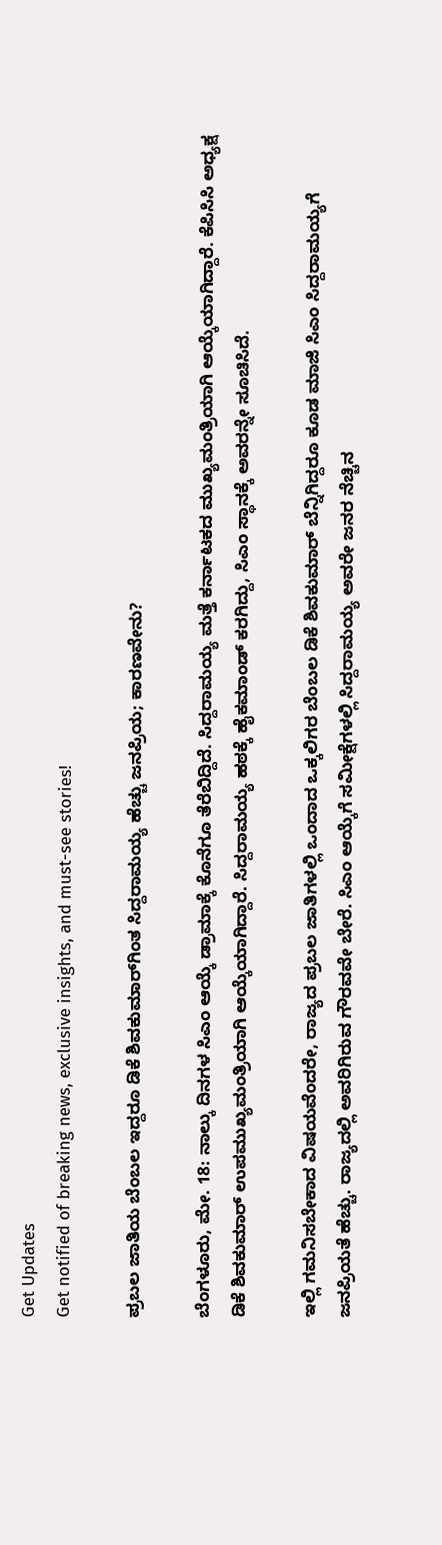Get Updates
Get notified of breaking news, exclusive insights, and must-see stories!

ಪ್ರಬಲ ಜಾತಿಯ ಬೆಂಬಲ ಇದ್ದರೂ ಡಿಕೆ ಶಿವಕುಮಾರ್‌ಗಿಂತ ಸಿದ್ದರಾಮಯ್ಯ ಹೆಚ್ಚು ಜನಪ್ರಿಯ; ಕಾರಣವೇನು?

ಬೆಂಗಳೂರು, ಮೇ. 18: ನಾಲ್ಕು ದಿನಗಳ ಸಿಎಂ ಆಯ್ಕೆ ಡ್ರಾಮಾಕ್ಕೆ ಕೊನೆಗೂ ತೆರೆಬಿದ್ದಿದೆ. ಸಿದ್ದರಾಮಯ್ಯ ಮತ್ತೆ ಕರ್ನಾಟಕದ ಮುಖ್ಯಮಂತ್ರಿಯಾಗಿ ಆಯ್ಕೆಯಾಗಿದ್ದಾರೆ. ಕೆಪಿಸಿಸಿ ಅಧ್ಯಕ್ಷ ಡಿಕೆ ಶಿವಕುಮಾರ್ ಉಪಮುಖ್ಯಮಂತ್ರಿಯಾಗಿ ಆಯ್ಕೆಯಾಗಿದ್ದಾರೆ. ಸಿದ್ದರಾಮಯ್ಯ ಹಠಕ್ಕೆ ಹೈಕಮಾಂಡ್ ಕರಗಿದ್ದು, ಸಿಎಂ ಸ್ಥಾನಕ್ಕೆ ಅವರನ್ನೇ ಸೂಚಿಸಿದೆ.

ಇಲ್ಲಿ ಗಮನಿಸಬೇಕಾದ ವಿಷಯವೆಂದರೇ, ರಾಜ್ಯದ ಪ್ರಬಲ ಜಾತಿಗಳಲ್ಲಿ ಒಂದಾದ ಒಕ್ಕಲಿಗರ ಬೆಂಬಲ ಡಿಕೆ ಶಿವಕುಮಾರ್ ಬೆನ್ನಿಗಿದ್ದರೂ ಕೂಡ ಮಾಜಿ ಸಿಎಂ ಸಿದ್ದರಾಮಯ್ಯಗೆ ಜನಪ್ರಿಯತೆ ಹೆಚ್ಚು. ರಾಜ್ಯದಲ್ಲಿ ಅವರಿಗಿರುವ ಗೌರವವೇ ಬೇರೆ. ಸಿಎಂ ಆಯ್ಕೆಗೆ ಸಮೀಕ್ಷೆಗಳಲ್ಲಿ ಸಿದ್ದರಾಮಯ್ಯ ಅವರೇ ಜನರ ನೆಚ್ಚಿನ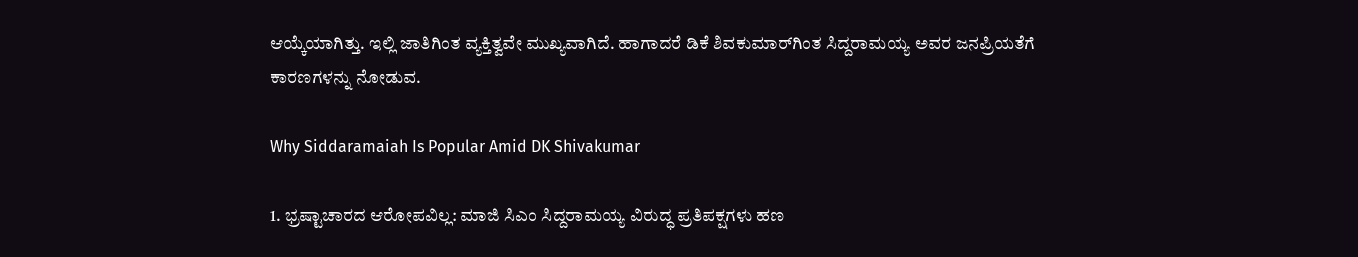ಆಯ್ಕೆಯಾಗಿತ್ತು. ಇಲ್ಲಿ ಜಾತಿಗಿಂತ ವ್ಯಕ್ತಿತ್ವವೇ ಮುಖ್ಯವಾಗಿದೆ. ಹಾಗಾದರೆ ಡಿಕೆ ಶಿವಕುಮಾರ್‌ಗಿಂತ ಸಿದ್ದರಾಮಯ್ಯ ಅವರ ಜನಪ್ರಿಯತೆಗೆ ಕಾರಣಗಳನ್ನು ನೋಡುವ.

Why Siddaramaiah Is Popular Amid DK Shivakumar

1. ಭ್ರಷ್ಟಾಚಾರದ ಆರೋಪವಿಲ್ಲ: ಮಾಜಿ ಸಿಎಂ ಸಿದ್ದರಾಮಯ್ಯ ವಿರುದ್ಧ ಪ್ರತಿಪಕ್ಷಗಳು ಹಣ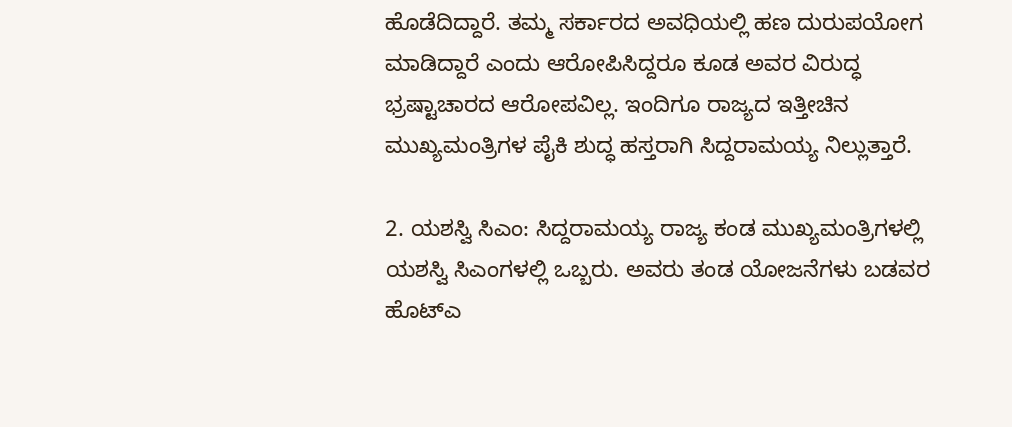ಹೊಡೆದಿದ್ದಾರೆ. ತಮ್ಮ ಸರ್ಕಾರದ ಅವಧಿಯಲ್ಲಿ ಹಣ ದುರುಪಯೋಗ ಮಾಡಿದ್ದಾರೆ ಎಂದು ಆರೋಪಿಸಿದ್ದರೂ ಕೂಡ ಅವರ ವಿರುದ್ಧ ಭ್ರಷ್ಟಾಚಾರದ ಆರೋಪವಿಲ್ಲ. ಇಂದಿಗೂ ರಾಜ್ಯದ ಇತ್ತೀಚಿನ ಮುಖ್ಯಮಂತ್ರಿಗಳ ಪೈಕಿ ಶುದ್ಧ ಹಸ್ತರಾಗಿ ಸಿದ್ದರಾಮಯ್ಯ ನಿಲ್ಲುತ್ತಾರೆ.

2. ಯಶಸ್ವಿ ಸಿಎಂ: ಸಿದ್ದರಾಮಯ್ಯ ರಾಜ್ಯ ಕಂಡ ಮುಖ್ಯಮಂತ್ರಿಗಳಲ್ಲಿ ಯಶಸ್ವಿ ಸಿಎಂಗಳಲ್ಲಿ ಒಬ್ಬರು. ಅವರು ತಂಡ ಯೋಜನೆಗಳು ಬಡವರ ಹೊಟ್ಎ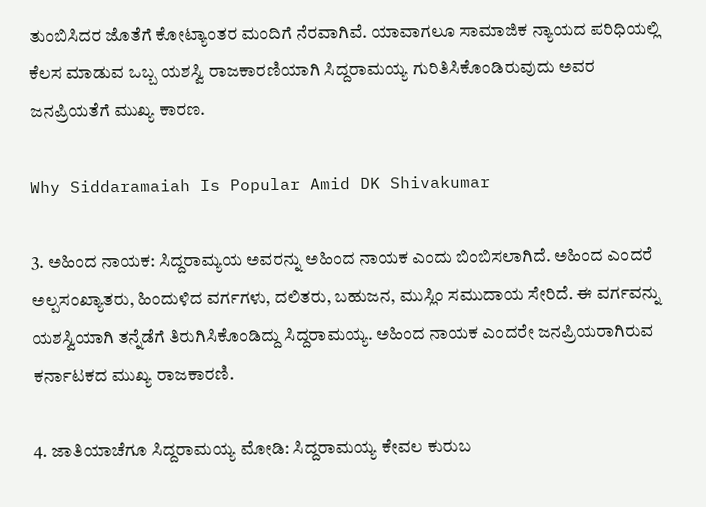ತುಂಬಿಸಿದರ ಜೊತೆಗೆ ಕೋಟ್ಯಾಂತರ ಮಂದಿಗೆ ನೆರವಾಗಿವೆ. ಯಾವಾಗಲೂ ಸಾಮಾಜಿಕ ನ್ಯಾಯದ ಪರಿಧಿಯಲ್ಲಿ ಕೆಲಸ ಮಾಡುವ ಒಬ್ಬ ಯಶಸ್ವಿ ರಾಜಕಾರಣಿಯಾಗಿ ಸಿದ್ದರಾಮಯ್ಯ ಗುರಿತಿಸಿಕೊಂಡಿರುವುದು ಅವರ ಜನಪ್ರಿಯತೆಗೆ ಮುಖ್ಯ ಕಾರಣ.

Why Siddaramaiah Is Popular Amid DK Shivakumar

3. ಅಹಿಂದ ನಾಯಕ: ಸಿದ್ದರಾಮ್ಯಯ ಅವರನ್ನು ಅಹಿಂದ ನಾಯಕ ಎಂದು ಬಿಂಬಿಸಲಾಗಿದೆ. ಅಹಿಂದ ಎಂದರೆ ಅಲ್ಪಸಂಖ್ಯಾತರು, ಹಿಂದುಳಿದ ವರ್ಗಗಳು, ದಲಿತರು, ಬಹುಜನ, ಮುಸ್ಲಿಂ ಸಮುದಾಯ ಸೇರಿದೆ. ಈ ವರ್ಗವನ್ನು ಯಶಸ್ವಿಯಾಗಿ ತನ್ನೆಡೆಗೆ ತಿರುಗಿಸಿಕೊಂಡಿದ್ದು ಸಿದ್ದರಾಮಯ್ಯ. ಅಹಿಂದ ನಾಯಕ ಎಂದರೇ ಜನಪ್ರಿಯರಾಗಿರುವ ಕರ್ನಾಟಕದ ಮುಖ್ಯ ರಾಜಕಾರಣಿ.

4. ಜಾತಿಯಾಚೆಗೂ ಸಿದ್ದರಾಮಯ್ಯ ಮೋಡಿ: ಸಿದ್ದರಾಮಯ್ಯ ಕೇವಲ ಕುರುಬ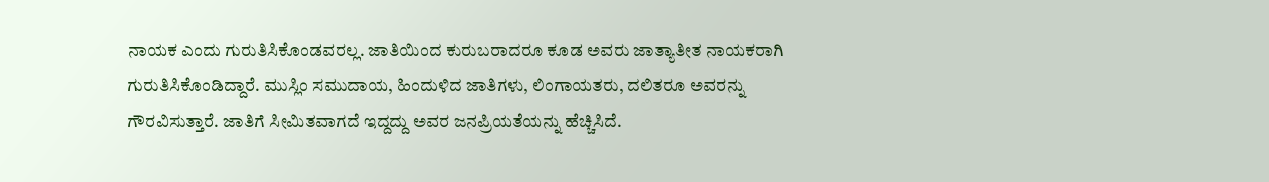ನಾಯಕ ಎಂದು ಗುರುತಿಸಿಕೊಂಡವರಲ್ಲ. ಜಾತಿಯಿಂದ ಕುರುಬರಾದರೂ ಕೂಡ ಅವರು ಜಾತ್ಯಾತೀತ ನಾಯಕರಾಗಿ ಗುರುತಿಸಿಕೊಂಡಿದ್ದಾರೆ. ಮುಸ್ಲಿಂ ಸಮುದಾಯ, ಹಿಂದುಳಿದ ಜಾತಿಗಳು, ಲಿಂಗಾಯತರು, ದಲಿತರೂ ಅವರನ್ನು ಗೌರವಿಸುತ್ತಾರೆ. ಜಾತಿಗೆ ಸೀಮಿತವಾಗದೆ ಇದ್ದದ್ದು ಅವರ ಜನಪ್ರಿಯತೆಯನ್ನು ಹೆಚ್ಚಿಸಿದೆ.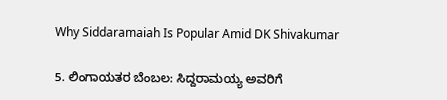Why Siddaramaiah Is Popular Amid DK Shivakumar

5. ಲಿಂಗಾಯತರ ಬೆಂಬಲ: ಸಿದ್ದರಾಮಯ್ಯ ಅವರಿಗೆ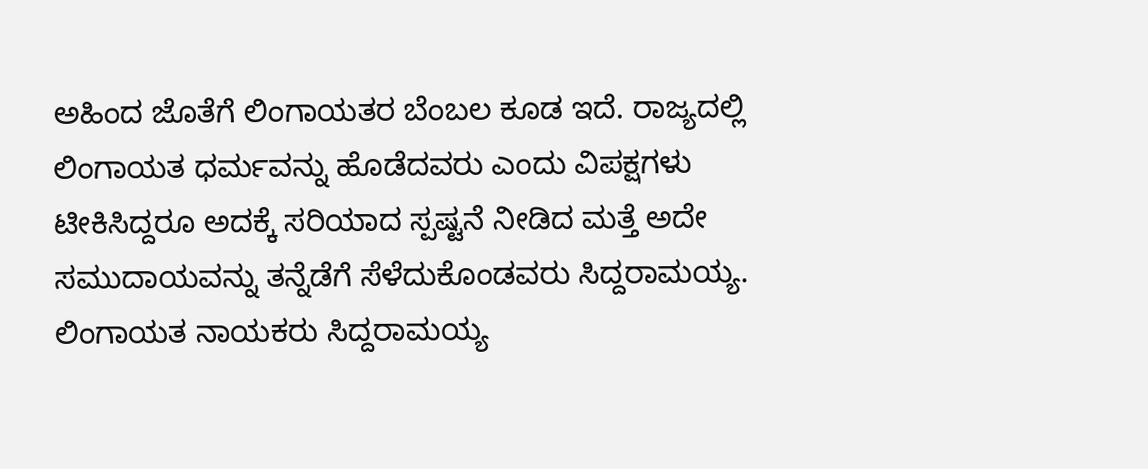ಅಹಿಂದ ಜೊತೆಗೆ ಲಿಂಗಾಯತರ ಬೆಂಬಲ ಕೂಡ ಇದೆ. ರಾಜ್ಯದಲ್ಲಿ ಲಿಂಗಾಯತ ಧರ್ಮವನ್ನು ಹೊಡೆದವರು ಎಂದು ವಿಪಕ್ಷಗಳು ಟೀಕಿಸಿದ್ದರೂ ಅದಕ್ಕೆ ಸರಿಯಾದ ಸ್ಪಷ್ಟನೆ ನೀಡಿದ ಮತ್ತೆ ಅದೇ ಸಮುದಾಯವನ್ನು ತನ್ನೆಡೆಗೆ ಸೆಳೆದುಕೊಂಡವರು ಸಿದ್ದರಾಮಯ್ಯ. ಲಿಂಗಾಯತ ನಾಯಕರು ಸಿದ್ದರಾಮಯ್ಯ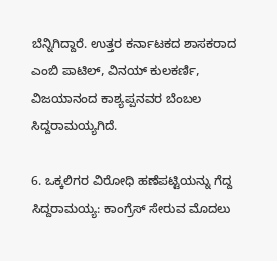ಬೆನ್ನಿಗಿದ್ದಾರೆ. ಉತ್ತರ ಕರ್ನಾಟಕದ ಶಾಸಕರಾದ ಎಂಬಿ ಪಾಟಿಲ್, ವಿನಯ್ ಕುಲಕರ್ಣಿ, ವಿಜಯಾನಂದ ಕಾಶ್ಯಪ್ಪನವರ ಬೆಂಬಲ ಸಿದ್ದರಾಮಯ್ಯಗಿದೆ.

6. ಒಕ್ಕಲಿಗರ ವಿರೋಧಿ ಹಣೆಪಟ್ಟಿಯನ್ನು ಗೆದ್ದ ಸಿದ್ದರಾಮಯ್ಯ: ಕಾಂಗ್ರೆಸ್ ಸೇರುವ ಮೊದಲು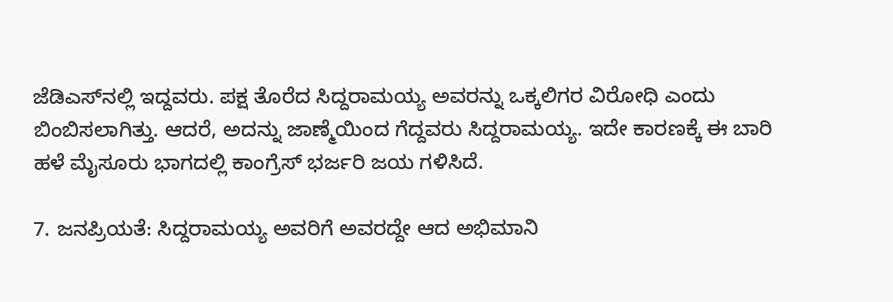ಜೆಡಿಎಸ್‌ನಲ್ಲಿ ಇದ್ದವರು. ಪಕ್ಷ ತೊರೆದ ಸಿದ್ದರಾಮಯ್ಯ ಅವರನ್ನು ಒಕ್ಕಲಿಗರ ವಿರೋಧಿ ಎಂದು ಬಿಂಬಿಸಲಾಗಿತ್ತು. ಆದರೆ, ಅದನ್ನು ಜಾಣ್ಮೆಯಿಂದ ಗೆದ್ದವರು ಸಿದ್ದರಾಮಯ್ಯ. ಇದೇ ಕಾರಣಕ್ಕೆ ಈ ಬಾರಿ ಹಳೆ ಮೈಸೂರು ಭಾಗದಲ್ಲಿ ಕಾಂಗ್ರೆಸ್ ಭರ್ಜರಿ ಜಯ ಗಳಿಸಿದೆ.

7. ಜನಪ್ರಿಯತೆ: ಸಿದ್ದರಾಮಯ್ಯ ಅವರಿಗೆ ಅವರದ್ದೇ ಆದ ಅಭಿಮಾನಿ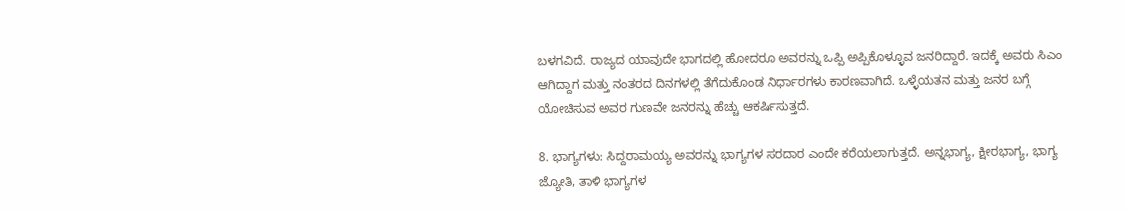ಬಳಗವಿದೆ. ರಾಜ್ಯದ ಯಾವುದೇ ಭಾಗದಲ್ಲಿ ಹೋದರೂ ಅವರನ್ನು ಒಪ್ಪಿ ಅಪ್ಪಿಕೊಳ್ಳೂವ ಜನರಿದ್ದಾರೆ. ಇದಕ್ಕೆ ಅವರು ಸಿಎಂ ಆಗಿದ್ದಾಗ ಮತ್ತು ನಂತರದ ದಿನಗಳಲ್ಲಿ ತೆಗೆದುಕೊಂಡ ನಿರ್ಧಾರಗಳು ಕಾರಣವಾಗಿದೆ. ಒಳ್ಳೆಯತನ ಮತ್ತು ಜನರ ಬಗ್ಗೆ ಯೋಚಿಸುವ ಅವರ ಗುಣವೇ ಜನರನ್ನು ಹೆಚ್ಚು ಆಕರ್ಷಿಸುತ್ತದೆ.

8. ಭಾಗ್ಯಗಳು: ಸಿದ್ದರಾಮಯ್ಯ ಅವರನ್ನು ಭಾಗ್ಯಗಳ ಸರದಾರ ಎಂದೇ ಕರೆಯಲಾಗುತ್ತದೆ. ಅನ್ನಭಾಗ್ಯ, ಕ್ಷೀರಭಾಗ್ಯ, ಭಾಗ್ಯ ಜ್ಯೋತಿ, ತಾಳಿ ಭಾಗ್ಯಗಳ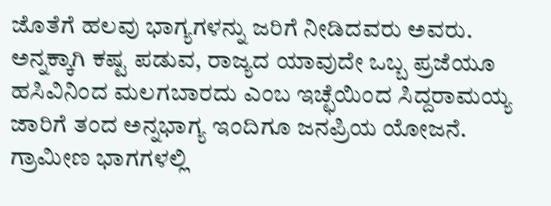ಜೊತೆಗೆ ಹಲವು ಭಾಗ್ಯಗಳನ್ನು ಜರಿಗೆ ನೀಡಿದವರು ಅವರು. ಅನ್ನಕ್ಕಾಗಿ ಕಷ್ಟ ಪಡುವ, ರಾಜ್ಯದ ಯಾವುದೇ ಒಬ್ಬ ಪ್ರಜೆಯೂ ಹಸಿವಿನಿಂದ ಮಲಗಬಾರದು ಎಂಬ ಇಚ್ಛೆಯಿಂದ ಸಿದ್ದರಾಮಯ್ಯ ಜಾರಿಗೆ ತಂದ ಅನ್ನಭಾಗ್ಯ ಇಂದಿಗೂ ಜನಪ್ರಿಯ ಯೋಜನೆ. ಗ್ರಾಮೀಣ ಭಾಗಗಳಲ್ಲಿ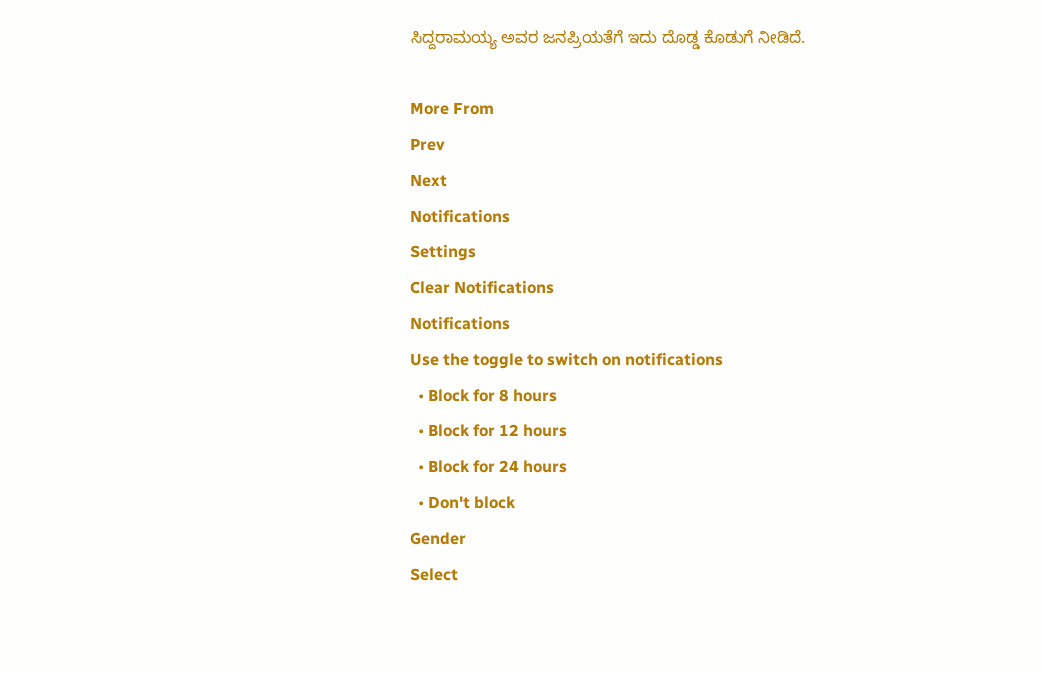ಸಿದ್ದರಾಮಯ್ಯ ಅವರ ಜನಪ್ರಿಯತೆಗೆ ಇದು ದೊಡ್ಡ ಕೊಡುಗೆ ನೀಡಿದೆ.

More From
Prev
Next
Notifications
Settings
Clear Notifications
Notifications
Use the toggle to switch on notifications
  • Block for 8 hours
  • Block for 12 hours
  • Block for 24 hours
  • Don't block
Gender
Select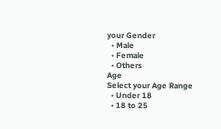your Gender
  • Male
  • Female
  • Others
Age
Select your Age Range
  • Under 18
  • 18 to 25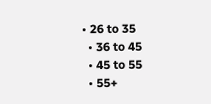• 26 to 35
  • 36 to 45
  • 45 to 55
  • 55+